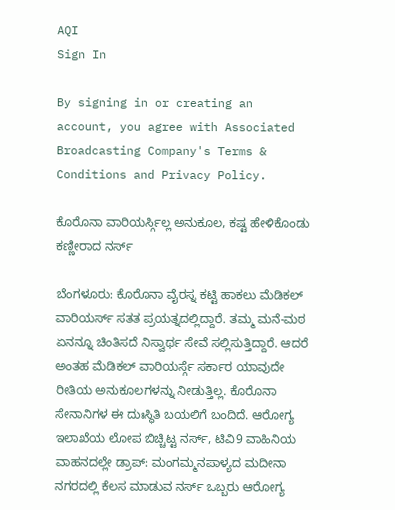AQI
Sign In

By signing in or creating an account, you agree with Associated Broadcasting Company's Terms & Conditions and Privacy Policy.

ಕೊರೊನಾ ವಾರಿಯರ್ಸ್ಗಿಲ್ಲ ಅನುಕೂಲ, ಕಷ್ಟ ಹೇಳಿಕೊಂಡು ಕಣ್ಣೀರಾದ ನರ್ಸ್

ಬೆಂಗಳೂರು: ಕೊರೊನಾ ವೈರಸ್ನ ಕಟ್ಟಿ ಹಾಕಲು ಮೆಡಿಕಲ್ ವಾರಿಯರ್ಸ್ ಸತತ ಪ್ರಯತ್ನದಲ್ಲಿದ್ದಾರೆ. ತಮ್ಮ ಮನೆ-ಮಠ ಏನನ್ನೂ ಚಿಂತಿಸದೆ ನಿಸ್ವಾರ್ಥ ಸೇವೆ ಸಲ್ಲಿಸುತ್ತಿದ್ದಾರೆ. ಆದರೆ ಅಂತಹ ಮೆಡಿಕಲ್ ವಾರಿಯರ್ಸ್ಗೆ ಸರ್ಕಾರ ಯಾವುದೇ ರೀತಿಯ ಅನುಕೂಲಗಳನ್ನು ನೀಡುತ್ತಿಲ್ಲ. ಕೊರೊನಾ ಸೇನಾನಿಗಳ ಈ ದುಃಸ್ಥಿತಿ ಬಯಲಿಗೆ ಬಂದಿದೆ. ಆರೋಗ್ಯ ಇಲಾಖೆಯ ಲೋಪ ಬಿಚ್ಚಿಟ್ಟ ನರ್ಸ್, ಟಿವಿ9 ವಾಹಿನಿಯ ವಾಹನದಲ್ಲೇ ಡ್ರಾಪ್: ಮಂಗಮ್ಮನಪಾಳ್ಯದ ಮದೀನಾ ನಗರದಲ್ಲಿ ಕೆಲಸ ಮಾಡುವ ನರ್ಸ್ ಒಬ್ಬರು ಆರೋಗ್ಯ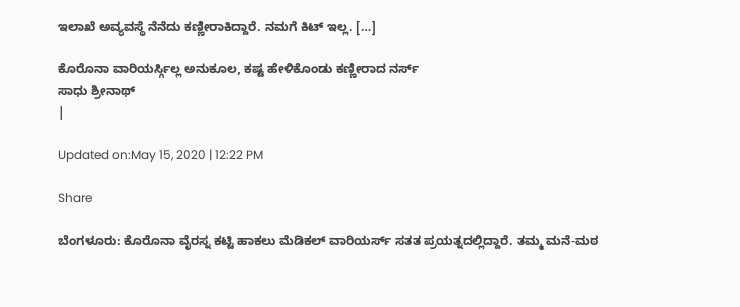ಇಲಾಖೆ ಅವ್ಯವಸ್ಥೆ ನೆನೆದು ಕಣ್ಣೀರಾಕಿದ್ದಾರೆ. ನಮಗೆ ಕಿಟ್ ಇಲ್ಲ. […]

ಕೊರೊನಾ ವಾರಿಯರ್ಸ್ಗಿಲ್ಲ ಅನುಕೂಲ, ಕಷ್ಟ ಹೇಳಿಕೊಂಡು ಕಣ್ಣೀರಾದ ನರ್ಸ್
ಸಾಧು ಶ್ರೀನಾಥ್
|

Updated on:May 15, 2020 | 12:22 PM

Share

ಬೆಂಗಳೂರು: ಕೊರೊನಾ ವೈರಸ್ನ ಕಟ್ಟಿ ಹಾಕಲು ಮೆಡಿಕಲ್ ವಾರಿಯರ್ಸ್ ಸತತ ಪ್ರಯತ್ನದಲ್ಲಿದ್ದಾರೆ. ತಮ್ಮ ಮನೆ-ಮಠ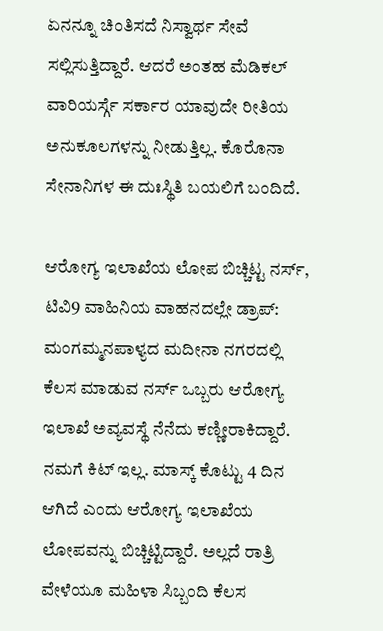ಏನನ್ನೂ ಚಿಂತಿಸದೆ ನಿಸ್ವಾರ್ಥ ಸೇವೆ ಸಲ್ಲಿಸುತ್ತಿದ್ದಾರೆ. ಆದರೆ ಅಂತಹ ಮೆಡಿಕಲ್ ವಾರಿಯರ್ಸ್ಗೆ ಸರ್ಕಾರ ಯಾವುದೇ ರೀತಿಯ ಅನುಕೂಲಗಳನ್ನು ನೀಡುತ್ತಿಲ್ಲ. ಕೊರೊನಾ ಸೇನಾನಿಗಳ ಈ ದುಃಸ್ಥಿತಿ ಬಯಲಿಗೆ ಬಂದಿದೆ.

ಆರೋಗ್ಯ ಇಲಾಖೆಯ ಲೋಪ ಬಿಚ್ಚಿಟ್ಟ ನರ್ಸ್, ಟಿವಿ9 ವಾಹಿನಿಯ ವಾಹನದಲ್ಲೇ ಡ್ರಾಪ್: ಮಂಗಮ್ಮನಪಾಳ್ಯದ ಮದೀನಾ ನಗರದಲ್ಲಿ ಕೆಲಸ ಮಾಡುವ ನರ್ಸ್ ಒಬ್ಬರು ಆರೋಗ್ಯ ಇಲಾಖೆ ಅವ್ಯವಸ್ಥೆ ನೆನೆದು ಕಣ್ಣೀರಾಕಿದ್ದಾರೆ. ನಮಗೆ ಕಿಟ್ ಇಲ್ಲ. ಮಾಸ್ಕ್ ಕೊಟ್ಟು 4 ದಿನ ಆಗಿದೆ ಎಂದು ಆರೋಗ್ಯ ಇಲಾಖೆಯ ಲೋಪವನ್ನು ಬಿಚ್ಚಿಟ್ಟಿದ್ದಾರೆ. ಅಲ್ಲದೆ ರಾತ್ರಿ ವೇಳೆಯೂ ಮಹಿಳಾ ಸಿಬ್ಬಂದಿ ಕೆಲಸ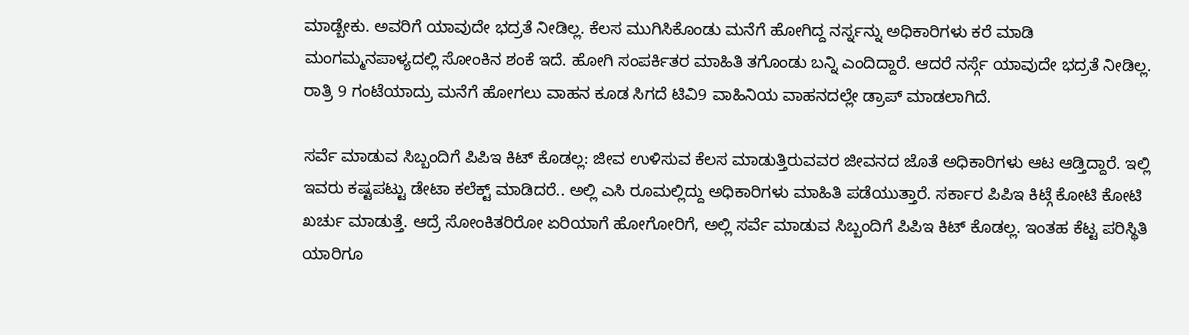ಮಾಡ್ಬೇಕು. ಅವರಿಗೆ ಯಾವುದೇ ಭದ್ರತೆ ನೀಡಿಲ್ಲ. ಕೆಲಸ ಮುಗಿಸಿಕೊಂಡು ಮನೆಗೆ ಹೋಗಿದ್ದ ನರ್ಸ್ನನ್ನು ಅಧಿಕಾರಿಗಳು ಕರೆ ಮಾಡಿ ಮಂಗಮ್ಮನಪಾಳ್ಯದಲ್ಲಿ ಸೋಂಕಿನ ಶಂಕೆ ಇದೆ. ಹೋಗಿ ಸಂಪರ್ಕಿತರ ಮಾಹಿತಿ ತಗೊಂಡು ಬನ್ನಿ ಎಂದಿದ್ದಾರೆ. ಆದರೆ ನರ್ಸ್ಗೆ ಯಾವುದೇ ಭದ್ರತೆ ನೀಡಿಲ್ಲ. ರಾತ್ರಿ 9 ಗಂಟೆಯಾದ್ರು ಮನೆಗೆ ಹೋಗಲು ವಾಹನ ಕೂಡ ಸಿಗದೆ ಟಿವಿ9 ವಾಹಿನಿಯ ವಾಹನದಲ್ಲೇ ಡ್ರಾಪ್ ಮಾಡಲಾಗಿದೆ.

ಸರ್ವೆ ಮಾಡುವ ಸಿಬ್ಬಂದಿಗೆ ಪಿಪಿಇ ಕಿಟ್ ಕೊಡಲ್ಲ: ಜೀವ ಉಳಿಸುವ ಕೆಲಸ ಮಾಡುತ್ತಿರುವವರ ಜೀವನದ ಜೊತೆ ಅಧಿಕಾರಿಗಳು ಆಟ ಆಡ್ತಿದ್ದಾರೆ. ಇಲ್ಲಿ ಇವರು ಕಷ್ಟಪಟ್ಟು ಡೇಟಾ ಕಲೆಕ್ಟ್ ಮಾಡಿದರೆ.. ಅಲ್ಲಿ ಎಸಿ ರೂಮಲ್ಲಿದ್ದು ಅಧಿಕಾರಿಗಳು ಮಾಹಿತಿ ಪಡೆಯುತ್ತಾರೆ. ಸರ್ಕಾರ ಪಿಪಿಇ ಕಿಟ್ಗೆ ಕೋಟಿ ಕೋಟಿ ಖರ್ಚು ಮಾಡುತ್ತೆ. ಆದ್ರೆ ಸೋಂಕಿತರಿರೋ ಏರಿಯಾಗೆ ಹೋಗೋರಿಗೆ, ಅಲ್ಲಿ ಸರ್ವೆ ಮಾಡುವ ಸಿಬ್ಬಂದಿಗೆ ಪಿಪಿಇ ಕಿಟ್ ಕೊಡಲ್ಲ. ಇಂತಹ ಕೆಟ್ಟ ಪರಿಸ್ಥಿತಿ ಯಾರಿಗೂ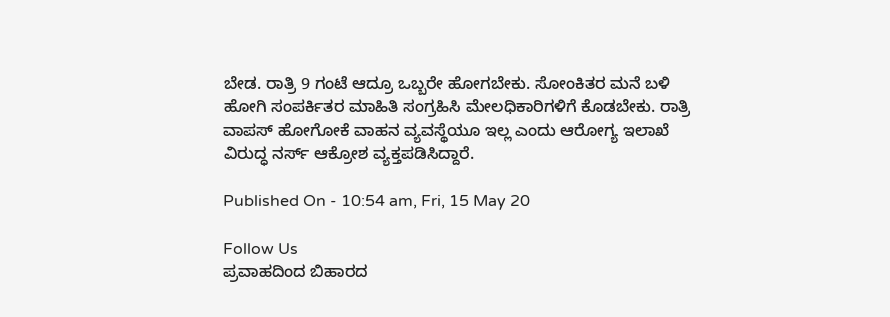ಬೇಡ. ರಾತ್ರಿ 9 ಗಂಟೆ ಆದ್ರೂ ಒಬ್ಬರೇ ಹೋಗಬೇಕು. ಸೋಂಕಿತರ ಮನೆ ಬಳಿ ಹೋಗಿ ಸಂಪರ್ಕಿತರ ಮಾಹಿತಿ ಸಂಗ್ರಹಿಸಿ ಮೇಲಧಿಕಾರಿಗಳಿಗೆ ಕೊಡಬೇಕು. ರಾತ್ರಿ ವಾಪಸ್ ಹೋಗೋಕೆ ವಾಹನ ವ್ಯವಸ್ಥೆಯೂ ಇಲ್ಲ ಎಂದು ಆರೋಗ್ಯ ಇಲಾಖೆ ವಿರುದ್ಧ ನರ್ಸ್ ಆಕ್ರೋಶ ವ್ಯಕ್ತಪಡಿಸಿದ್ದಾರೆ.

Published On - 10:54 am, Fri, 15 May 20

Follow Us
ಪ್ರವಾಹದಿಂದ ಬಿಹಾರದ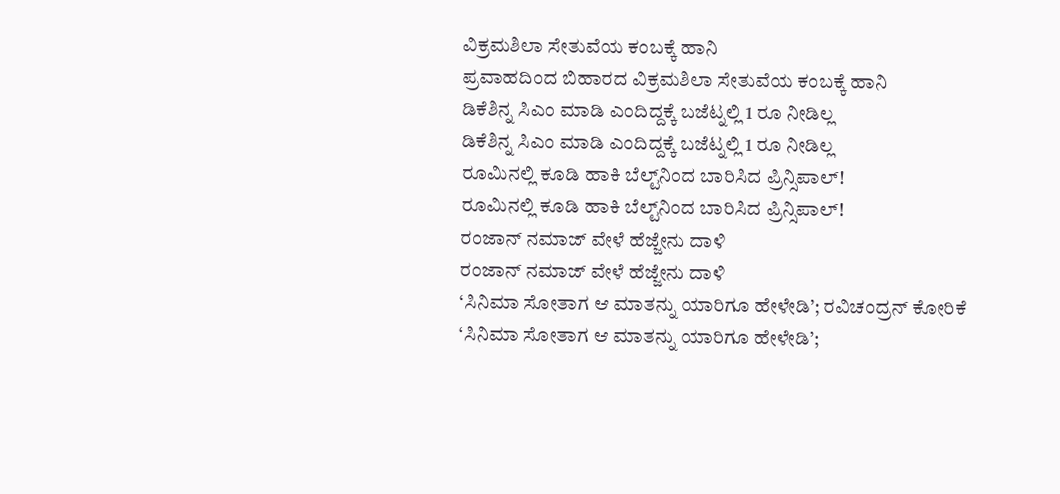ವಿಕ್ರಮಶಿಲಾ ಸೇತುವೆಯ ಕಂಬಕ್ಕೆ ಹಾನಿ
ಪ್ರವಾಹದಿಂದ ಬಿಹಾರದ ವಿಕ್ರಮಶಿಲಾ ಸೇತುವೆಯ ಕಂಬಕ್ಕೆ ಹಾನಿ
ಡಿಕೆಶಿನ್ನ ಸಿಎಂ ಮಾಡಿ ಎಂದಿದ್ದಕ್ಕೆ ಬಜೆಟ್ನಲ್ಲಿ 1 ರೂ ನೀಡಿಲ್ಲ
ಡಿಕೆಶಿನ್ನ ಸಿಎಂ ಮಾಡಿ ಎಂದಿದ್ದಕ್ಕೆ ಬಜೆಟ್ನಲ್ಲಿ 1 ರೂ ನೀಡಿಲ್ಲ
ರೂಮಿನಲ್ಲಿ ಕೂಡಿ ಹಾಕಿ ಬೆಲ್ಟ್‌ನಿಂದ ಬಾರಿಸಿದ ಪ್ರಿನ್ಸಿಪಾಲ್!
ರೂಮಿನಲ್ಲಿ ಕೂಡಿ ಹಾಕಿ ಬೆಲ್ಟ್‌ನಿಂದ ಬಾರಿಸಿದ ಪ್ರಿನ್ಸಿಪಾಲ್!
ರಂಜಾನ್ ನಮಾಜ್ ವೇಳೆ ಹೆಜ್ಜೇನು ದಾಳಿ
ರಂಜಾನ್ ನಮಾಜ್ ವೇಳೆ ಹೆಜ್ಜೇನು ದಾಳಿ
‘ಸಿನಿಮಾ ಸೋತಾಗ ಆ ಮಾತನ್ನು ಯಾರಿಗೂ ಹೇಳೇಡಿ’; ರವಿಚಂದ್ರನ್ ಕೋರಿಕೆ
‘ಸಿನಿಮಾ ಸೋತಾಗ ಆ ಮಾತನ್ನು ಯಾರಿಗೂ ಹೇಳೇಡಿ’;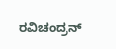ರವಿಚಂದ್ರನ್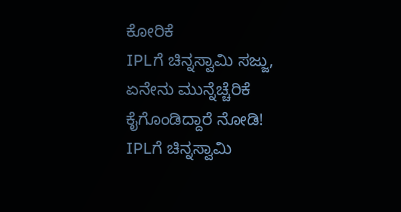ಕೋರಿಕೆ
IPLಗೆ ಚಿನ್ನಸ್ವಾಮಿ ಸಜ್ಜು, ಏನೇನು ಮುನ್ನೆಚ್ಚೆರಿಕೆ ಕೈಗೊಂಡಿದ್ದಾರೆ ನೋಡಿ!
IPLಗೆ ಚಿನ್ನಸ್ವಾಮಿ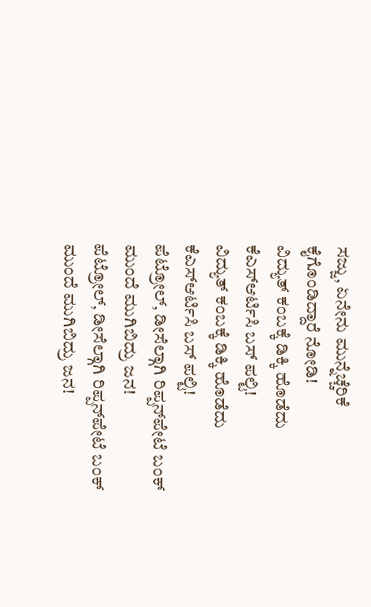ಸಜ್ಜು, ಏನೇನು ಮುನ್ನೆಚ್ಚೆರಿಕೆ ಕೈಗೊಂಡಿದ್ದಾರೆ ನೋಡಿ!
ವಿದ್ಯುತ್ ಕಂಬಕ್ಕೆ ಡಿಕ್ಕಿ ಹೊಡೆದು ಕೆಎಸ್ಆರ್ಟಿಸಿ ಬಸ್ ಪಲ್ಟಿ!
ವಿದ್ಯುತ್ ಕಂಬಕ್ಕೆ ಡಿಕ್ಕಿ ಹೊಡೆದು ಕೆಎಸ್ಆರ್ಟಿಸಿ ಬಸ್ ಪಲ್ಟಿ!
ಪೆಟ್ರೋಲ್, ಡೀಸೆಲ್ಗಾಗಿ ರಿಪ್ಪನ್‌ಪೇಟೆ ಬಂಕ್ ಮುಂದೆ ಮುಗಿಬಿದ್ರು ಜನ!
ಪೆಟ್ರೋಲ್, ಡೀಸೆಲ್ಗಾಗಿ ರಿಪ್ಪನ್‌ಪೇಟೆ ಬಂಕ್ ಮುಂದೆ ಮುಗಿಬಿದ್ರು ಜನ!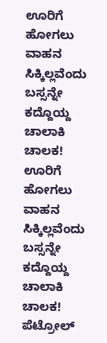ಊರಿಗೆ ಹೋಗಲು ವಾಹನ ಸಿಕ್ಕಿಲ್ಲವೆಂದು ಬಸ್ಸನ್ನೇ ಕದ್ದೊಯ್ದ ಚಾಲಾಕಿ ಚಾಲಕ!
ಊರಿಗೆ ಹೋಗಲು ವಾಹನ ಸಿಕ್ಕಿಲ್ಲವೆಂದು ಬಸ್ಸನ್ನೇ ಕದ್ದೊಯ್ದ ಚಾಲಾಕಿ ಚಾಲಕ!
ಪೆಟ್ರೋಲ್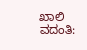ಖಾಲಿ ವದಂತಿ: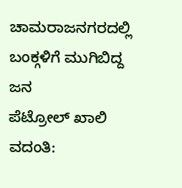ಚಾಮರಾಜನಗರದಲ್ಲಿ ಬಂಕ್ಗಳಿಗೆ ಮುಗಿಬಿದ್ದ ಜನ
ಪೆಟ್ರೋಲ್ ಖಾಲಿ ವದಂತಿ: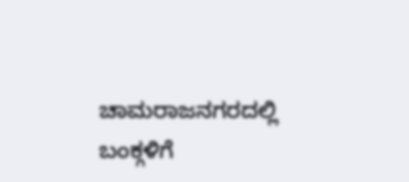ಚಾಮರಾಜನಗರದಲ್ಲಿ ಬಂಕ್ಗಳಿಗೆ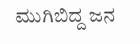ಮುಗಿಬಿದ್ದ ಜನ